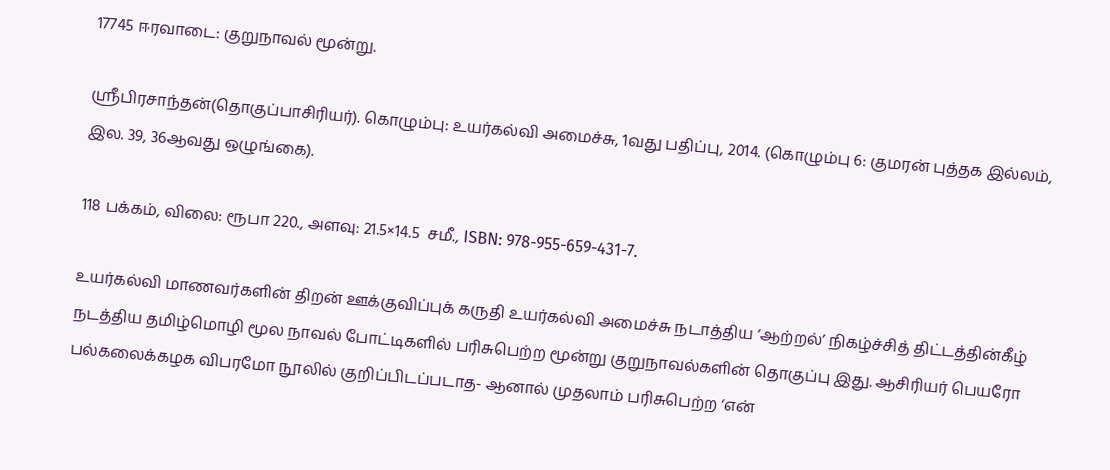17745 ஈரவாடை: குறுநாவல் மூன்று.

ஸ்ரீபிரசாந்தன்(தொகுப்பாசிரியர்). கொழும்பு: உயர்கல்வி அமைச்சு, 1வது பதிப்பு, 2014. (கொழும்பு 6: குமரன் புத்தக இல்லம், இல. 39, 36ஆவது ஒழுங்கை).

118 பக்கம், விலை: ரூபா 220., அளவு: 21.5×14.5  சமீ., ISBN: 978-955-659-431-7.

உயர்கல்வி மாணவர்களின் திறன் ஊக்குவிப்புக் கருதி உயர்கல்வி அமைச்சு நடாத்திய ‘ஆற்றல்’ நிகழ்ச்சித் திட்டத்தின்கீழ் நடத்திய தமிழ்மொழி மூல நாவல் போட்டிகளில் பரிசுபெற்ற மூன்று குறுநாவல்களின் தொகுப்பு இது. ஆசிரியர் பெயரோ பல்கலைக்கழக விபரமோ நூலில் குறிப்பிடப்படாத- ஆனால் முதலாம் பரிசுபெற்ற ‘என்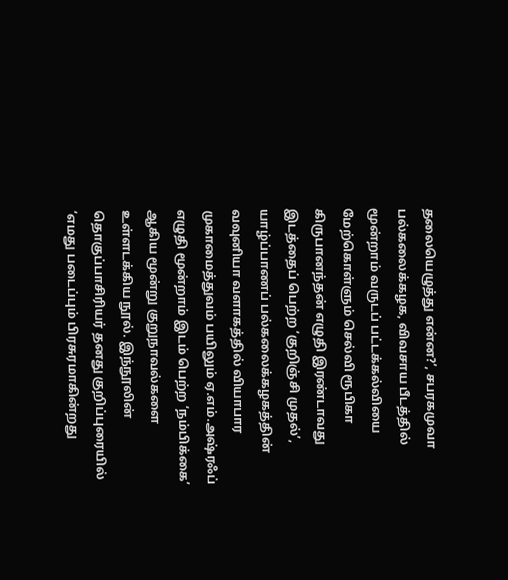தலையெழுத்து என்ன?’, சபரகமுவா பல்கலைக்கழக, விவசாய பீடத்தில் மூன்றாம் வருடப் பட்டக்கல்வியை மேற்கொள்ளும் செல்வி ரூபிகா கிருபானந்தன் எழுதி இரண்டாவது இடத்தைப் பெற்ற ‘குறிஞ்சி முதல்’, யாழ்ப்பாணப் பல்கலைக்கழகத்தின் வவுனியா வளாகத்தில் வியாபார முகாமைத்துவம் பயிலும் ஏ.எம்.அஷ்ரஃப் எழுதி மூன்றாம் இடம் பெற்ற ‘நம்பிக்கை’ ஆகிய மூன்று குறுநாவல்களை உள்ளடக்கிய நூல். இந்நூலின் தொகுப்பாசிரியர் தனது குறிப்புரையில் ‘எமது படைப்பும் பிரசுரமாகின்றது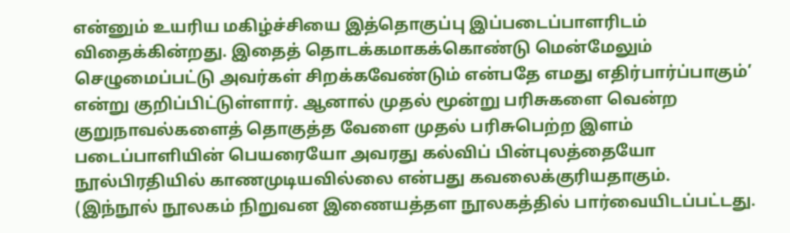என்னும் உயரிய மகிழ்ச்சியை இத்தொகுப்பு இப்படைப்பாளரிடம் விதைக்கின்றது. இதைத் தொடக்கமாகக்கொண்டு மென்மேலும் செழுமைப்பட்டு அவர்கள் சிறக்கவேண்டும் என்பதே எமது எதிர்பார்ப்பாகும்’ என்று குறிப்பிட்டுள்ளார். ஆனால் முதல் மூன்று பரிசுகளை வென்ற குறுநாவல்களைத் தொகுத்த வேளை முதல் பரிசுபெற்ற இளம் படைப்பாளியின் பெயரையோ அவரது கல்விப் பின்புலத்தையோ நூல்பிரதியில் காணமுடியவில்லை என்பது கவலைக்குரியதாகும்.  (இந்நூல் நூலகம் நிறுவன இணையத்தள நூலகத்தில் பார்வையிடப்பட்டது.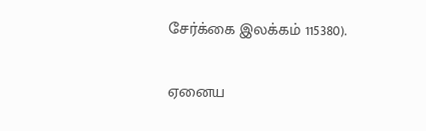சேர்க்கை இலக்கம் 115380).

ஏனைய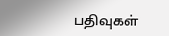பதிவுகள்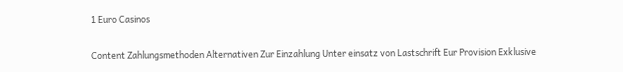1 Euro Casinos

Content Zahlungsmethoden Alternativen Zur Einzahlung Unter einsatz von Lastschrift Eur Provision Exklusive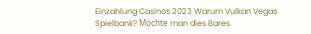Einzahlung Casinos 2023 Warum Vulkan Vegas Spielbank? Möchte man dies Bares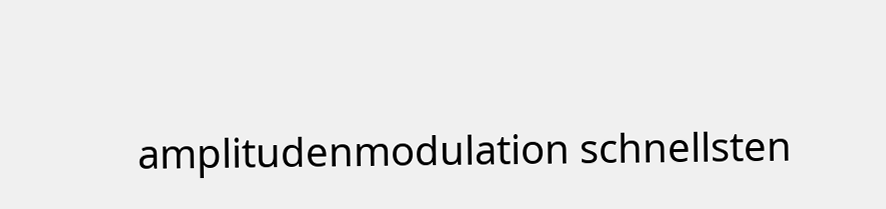amplitudenmodulation schnellsten